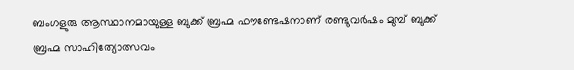ബംഗളുരു ആസ്ഥാനമായുള്ള ബുക്ക് ബ്രഹ്മ ഫൗണ്ടേഷനാണ് രണ്ടുവർഷം മുമ്പ് ബുക്ക് ബ്രഹ്മ സാഹിത്യോത്സവം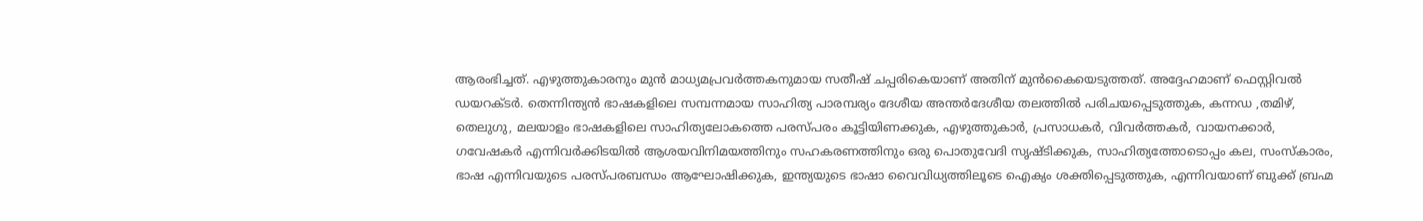ആരംഭിച്ചത്. എഴുത്തുകാരനും മുൻ മാധ്യമപ്രവർത്തകനുമായ സതീഷ് ചപ്പരികെയാണ് അതിന് മുൻകൈയെടുത്തത്. അദ്ദേഹമാണ് ഫെസ്റ്റിവൽ ഡയറക്ടർ. തെന്നിന്ത്യൻ ഭാഷകളിലെ സമ്പന്നമായ സാഹിത്യ പാരമ്പര്യം ദേശീയ അന്തർദേശീയ തലത്തിൽ പരിചയപ്പെടുത്തുക, കന്നഡ ,തമിഴ്, തെലുഗു, മലയാളം ഭാഷകളിലെ സാഹിത്യലോകത്തെ പരസ്പരം കൂട്ടിയിണക്കുക, എഴുത്തുകാർ, പ്രസാധകർ, വിവർത്തകർ, വായനക്കാർ, ഗവേഷകർ എന്നിവർക്കിടയിൽ ആശയവിനിമയത്തിനും സഹകരണത്തിനും ഒരു പൊതുവേദി സൃഷ്ടിക്കുക, സാഹിത്യത്തോടൊപ്പം കല, സംസ്കാരം, ഭാഷ എന്നിവയുടെ പരസ്പരബന്ധം ആഘോഷിക്കുക, ഇന്ത്യയുടെ ഭാഷാ വൈവിധ്യത്തിലൂടെ ഐക്യം ശക്തിപ്പെടുത്തുക, എന്നിവയാണ് ബുക്ക് ബ്രഹ്മ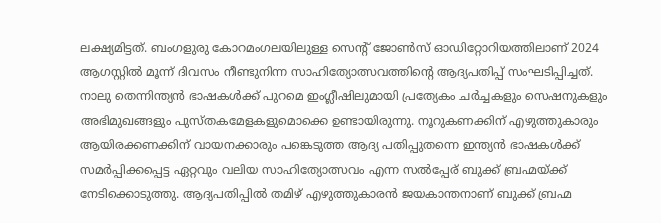ലക്ഷ്യമിട്ടത്. ബംഗളുരു കോറമംഗലയിലുള്ള സെന്റ് ജോൺസ് ഓഡിറ്റോറിയത്തിലാണ് 2024 ആഗസ്റ്റിൽ മൂന്ന് ദിവസം നീണ്ടുനിന്ന സാഹിത്യോത്സവത്തിന്റെ ആദ്യപതിപ്പ് സംഘടിപ്പിച്ചത്. നാലു തെന്നിന്ത്യൻ ഭാഷകൾക്ക് പുറമെ ഇംഗ്ലീഷിലുമായി പ്രത്യേകം ചർച്ചകളും സെഷനുകളും അഭിമുഖങ്ങളും പുസ്തകമേളകളുമൊക്കെ ഉണ്ടായിരുന്നു. നൂറുകണക്കിന് എഴുത്തുകാരും ആയിരക്കണക്കിന് വായനക്കാരും പങ്കെടുത്ത ആദ്യ പതിപ്പുതന്നെ ഇന്ത്യൻ ഭാഷകൾക്ക് സമർപ്പിക്കപ്പെട്ട ഏറ്റവും വലിയ സാഹിത്യോത്സവം എന്ന സൽപ്പേര് ബുക്ക് ബ്രഹ്മയ്ക്ക് നേടിക്കൊടുത്തു. ആദ്യപതിപ്പിൽ തമിഴ് എഴുത്തുകാരൻ ജയകാന്തനാണ് ബുക്ക് ബ്രഹ്മ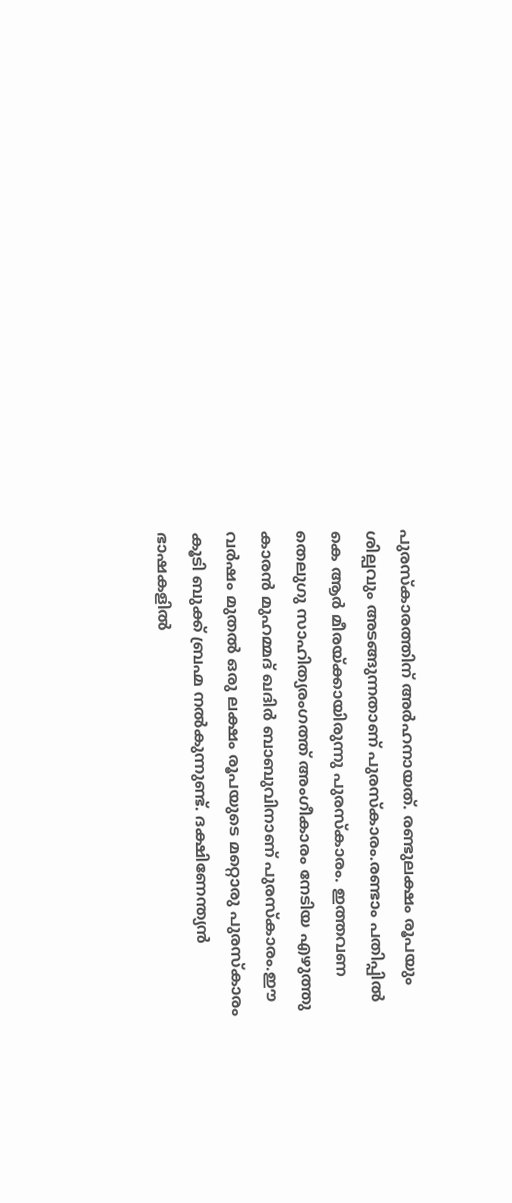പുരസ്കാരത്തിന് അർഹനായത്. രണ്ടുലക്ഷം രൂപയും ശില്പവും അടങ്ങുന്നതാണ് പുരസ്കാരം.രണ്ടാം പതിപ്പിൽ കെ ആർ മീരയ്ക്കായിരുന്നു പുരസ്കാരം. ഇത്തവണ തെലുഗു സാഹിത്യരംഗത്ത് അംഗീകാരം നേടിയ എഴുത്തു കാരൻ മുഹമ്മദ് ഖദിർ ബാബുവിനാണ് പുരസ്കാരം.ഈ വർഷം മുതൽ ഒരു ലക്ഷം രൂപയുടെ മറ്റൊരു പുരസ്കാരം കൂടി ബുക്ക് ബ്രഹ്മ നൽകുന്നുണ്ട്. ദക്ഷിണേന്ത്യൻ ഭാഷകളിൽ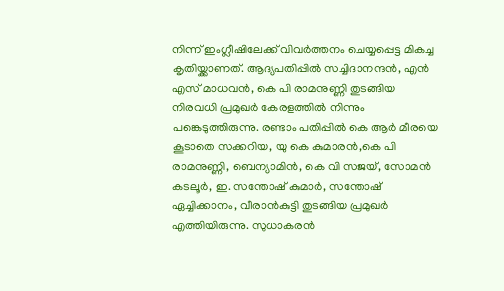നിന്ന് ഇംഗ്ലീഷിലേക്ക് വിവർത്തനം ചെയ്യപ്പെട്ട മികച്ച കൃതിയ്ക്കാണത്. ആദ്യപതിപ്പിൽ സച്ചിദാനന്ദൻ, എൻ എസ് മാധവൻ, കെ പി രാമനുണ്ണി തുടങ്ങിയ നിരവധി പ്രമുഖർ കേരളത്തിൽ നിന്നും പങ്കെടുത്തിരുന്നു. രണ്ടാം പതിപ്പിൽ കെ ആർ മീരയെ കൂടാതെ സക്കറിയ, യു കെ കുമാരൻ,കെ പി രാമനുണ്ണി, ബെന്യാമിൻ, കെ വി സജയ്, സോമൻ കടലൂർ, ഇ. സന്തോഷ് കുമാർ, സന്തോഷ് ഏച്ചിക്കാനം, വീരാൻകുട്ടി തുടങ്ങിയ പ്രമുഖർ എത്തിയിരുന്നു. സുധാകരൻ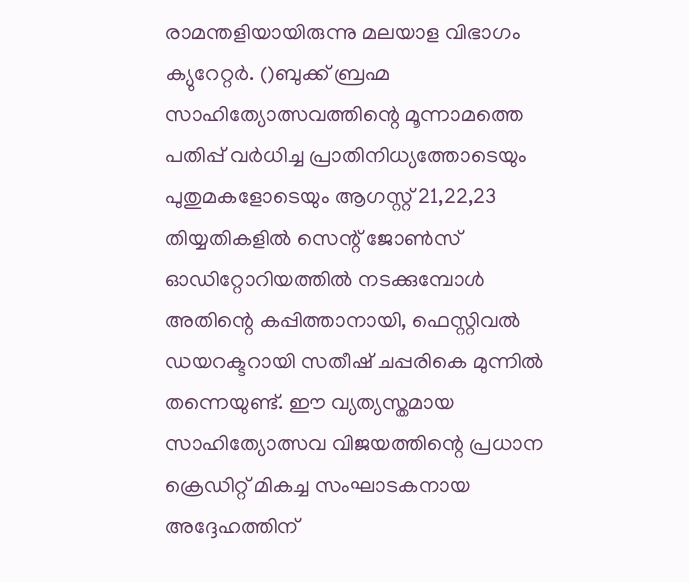രാമന്തളിയായിരുന്നു മലയാള വിഭാഗം ക്യുറേറ്റർ. ()ബുക്ക് ബ്രഹ്മ സാഹിത്യോത്സവത്തിന്റെ മൂന്നാമത്തെ പതിപ്പ് വർധിച്ച പ്രാതിനിധ്യത്തോടെയും പുതുമകളോടെയും ആഗസ്റ്റ് 21,22,23 തിയ്യതികളിൽ സെന്റ് ജോൺസ് ഓഡിറ്റോറിയത്തിൽ നടക്കുമ്പോൾ അതിന്റെ കപ്പിത്താനായി, ഫെസ്റ്റിവൽ ഡയറക്ടറായി സതീഷ് ചപ്പരികെ മുന്നിൽ തന്നെയുണ്ട്. ഈ വ്യത്യസ്തമായ സാഹിത്യോത്സവ വിജയത്തിന്റെ പ്രധാന ക്രെഡിറ്റ് മികച്ച സംഘാടകനായ അദ്ദേഹത്തിന്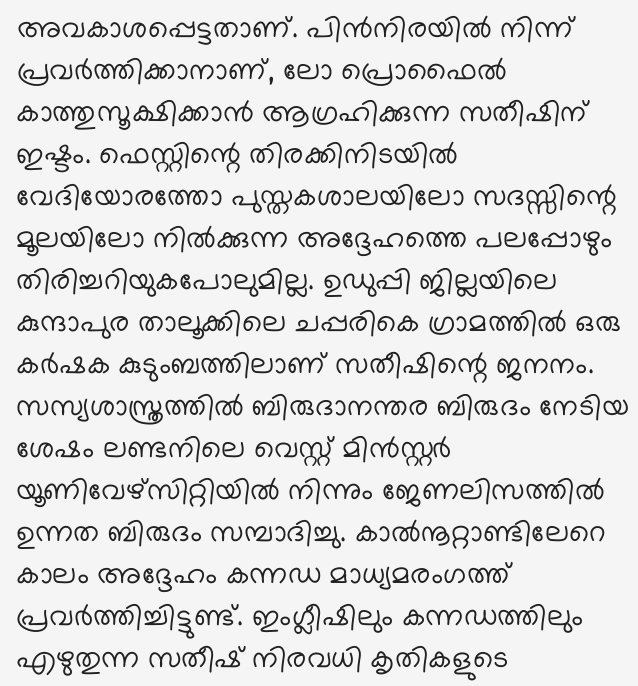അവകാശപ്പെട്ടതാണ്. പിൻനിരയിൽ നിന്ന് പ്രവർത്തിക്കാനാണ്, ലോ പ്രൊഫൈൽ കാത്തുസൂക്ഷിക്കാൻ ആഗ്രഹിക്കുന്ന സതീഷിന് ഇഷ്ടം. ഫെസ്റ്റിന്റെ തിരക്കിനിടയിൽ വേദിയോരത്തോ പുസ്തകശാലയിലോ സദസ്സിന്റെ മൂലയിലോ നിൽക്കുന്ന അദ്ദേഹത്തെ പലപ്പോഴും തിരിച്ചറിയുകപോലുമില്ല. ഉഡുപ്പി ജില്ലയിലെ കുന്ദാപുര താലൂക്കിലെ ചപ്പരികെ ഗ്രാമത്തിൽ ഒരു കർഷക കുടുംബത്തിലാണ് സതീഷിന്റെ ജനനം. സസ്യശാസ്ത്രത്തിൽ ബിരുദാനന്തര ബിരുദം നേടിയ ശേഷം ലണ്ടനിലെ വെസ്റ്റ് മിൻസ്റ്റർ യൂണിവേഴ്സിറ്റിയിൽ നിന്നും ജേണലിസത്തിൽ ഉന്നത ബിരുദം സമ്പാദിച്ചു. കാൽനൂറ്റാണ്ടിലേറെ കാലം അദ്ദേഹം കന്നഡ മാധ്യമരംഗത്ത് പ്രവർത്തിച്ചിട്ടുണ്ട്. ഇംഗ്ലീഷിലും കന്നഡത്തിലും എഴുതുന്ന സതീഷ് നിരവധി കൃതികളുടെ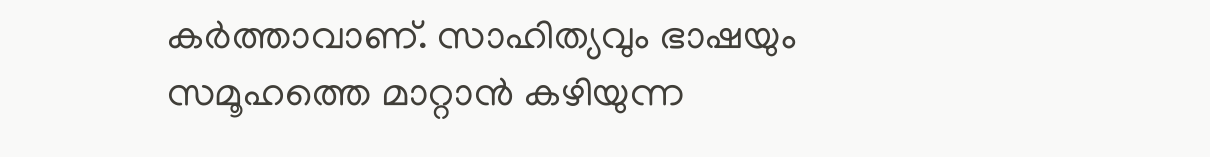കർത്താവാണ്. സാഹിത്യവും ഭാഷയും സമൂഹത്തെ മാറ്റാൻ കഴിയുന്ന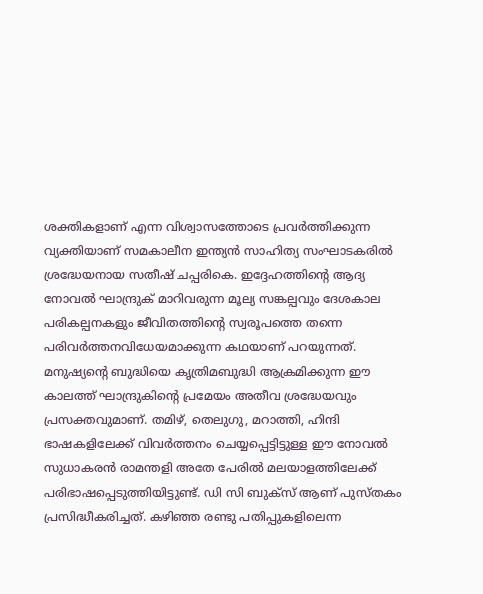ശക്തികളാണ് എന്ന വിശ്വാസത്തോടെ പ്രവർത്തിക്കുന്ന വ്യക്തിയാണ് സമകാലീന ഇന്ത്യൻ സാഹിത്യ സംഘാടകരിൽ ശ്രദ്ധേയനായ സതീഷ് ചപ്പരികെ. ഇദ്ദേഹത്തിന്റെ ആദ്യ നോവൽ ഘാന്ദ്രുക് മാറിവരുന്ന മൂല്യ സങ്കല്പവും ദേശകാല പരികല്പനകളും ജീവിതത്തിന്റെ സ്വരൂപത്തെ തന്നെ പരിവർത്തനവിധേയമാക്കുന്ന കഥയാണ് പറയുന്നത്. മനുഷ്യന്റെ ബുദ്ധിയെ കൃത്രിമബുദ്ധി ആക്രമിക്കുന്ന ഈ കാലത്ത് ഘാന്ദ്രുകിന്റെ പ്രമേയം അതീവ ശ്രദ്ധേയവും പ്രസക്തവുമാണ്. തമിഴ്, തെലുഗു, മറാത്തി, ഹിന്ദി ഭാഷകളിലേക്ക് വിവർത്തനം ചെയ്യപ്പെട്ടിട്ടുള്ള ഈ നോവൽ സുധാകരൻ രാമന്തളി അതേ പേരിൽ മലയാളത്തിലേക്ക് പരിഭാഷപ്പെടുത്തിയിട്ടുണ്ട്. ഡി സി ബുക്സ് ആണ് പുസ്തകം പ്രസിദ്ധീകരിച്ചത്. കഴിഞ്ഞ രണ്ടു പതിപ്പുകളിലെന്ന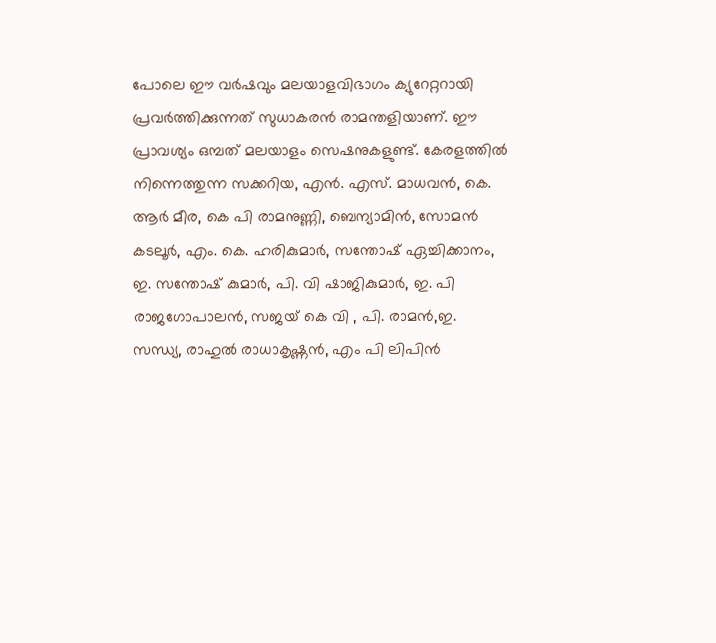പോലെ ഈ വർഷവും മലയാളവിഭാഗം ക്യുറേറ്ററായി പ്രവർത്തിക്കുന്നത് സുധാകരൻ രാമന്തളിയാണ്. ഈ പ്രാവശ്യം ഒമ്പത് മലയാളം സെഷനുകളുണ്ട്. കേരളത്തിൽ നിന്നെത്തുന്ന സക്കറിയ, എൻ. എസ്. മാധവൻ, കെ. ആർ മീര, കെ പി രാമനുണ്ണി, ബെന്യാമിൻ, സോമൻ കടലൂർ, എം. കെ. ഹരികുമാർ, സന്തോഷ് ഏച്ചിക്കാനം, ഇ. സന്തോഷ് കുമാർ, പി. വി ഷാജികുമാർ, ഇ. പി രാജഗോപാലൻ, സജയ് കെ വി , പി. രാമൻ,ഇ. സന്ധ്യ, രാഹുൽ രാധാകൃഷ്ണൻ, എം പി ലിപിൻ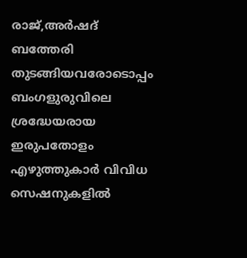രാജ്,അർഷദ് ബത്തേരി തുടങ്ങിയവരോടൊപ്പം ബംഗളുരുവിലെ ശ്രദ്ധേയരായ ഇരുപതോളം എഴുത്തുകാർ വിവിധ സെഷനുകളിൽ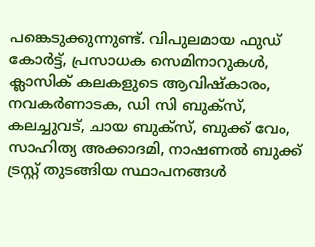പങ്കെടുക്കുന്നുണ്ട്. വിപുലമായ ഫുഡ് കോർട്ട്, പ്രസാധക സെമിനാറുകൾ, ക്ലാസിക് കലകളുടെ ആവിഷ്കാരം, നവകർണാടക, ഡി സി ബുക്സ്, കലച്ചുവട്, ചായ ബുക്സ്, ബുക്ക് വേം, സാഹിത്യ അക്കാദമി, നാഷണൽ ബുക്ക് ട്രസ്റ്റ് തുടങ്ങിയ സ്ഥാപനങ്ങൾ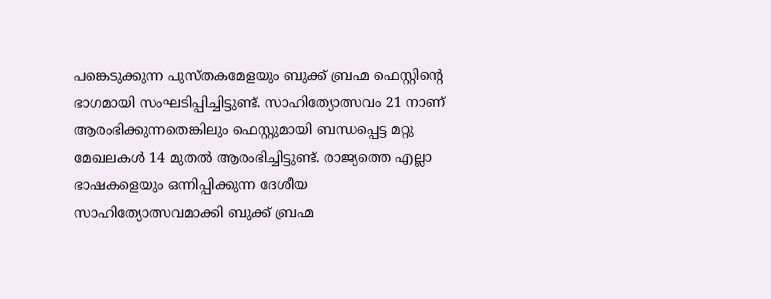പങ്കെടുക്കുന്ന പുസ്തകമേളയും ബുക്ക് ബ്രഹ്മ ഫെസ്റ്റിന്റെ ഭാഗമായി സംഘടിപ്പിച്ചിട്ടുണ്ട്. സാഹിത്യോത്സവം 21 നാണ് ആരംഭിക്കുന്നതെങ്കിലും ഫെസ്റ്റുമായി ബന്ധപ്പെട്ട മറ്റു മേഖലകൾ 14 മുതൽ ആരംഭിച്ചിട്ടുണ്ട്. രാജ്യത്തെ എല്ലാ ഭാഷകളെയും ഒന്നിപ്പിക്കുന്ന ദേശീയ സാഹിത്യോത്സവമാക്കി ബുക്ക് ബ്രഹ്മ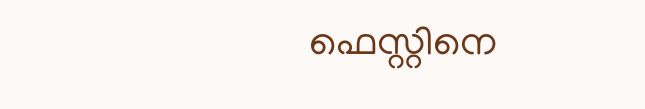ഫെസ്റ്റിനെ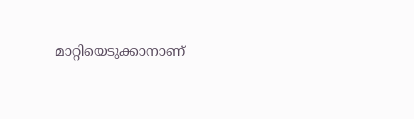മാറ്റിയെടുക്കാനാണ്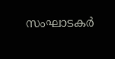സംഘാടകർ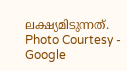ലക്ഷ്യമിടുന്നത്.
Photo Courtesy - Google